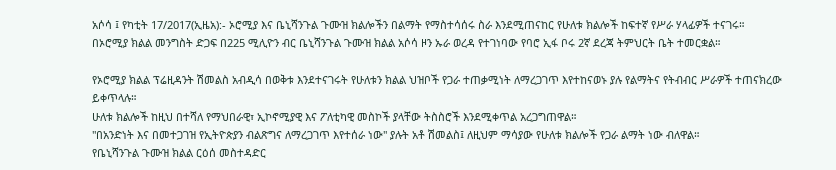አሶሳ ፤ የካቲት 17/2017(ኢዜአ):- ኦሮሚያ እና ቤኒሻንጉል ጉሙዝ ክልሎችን በልማት የማስተሳሰሩ ስራ እንደሚጠናከር የሁለቱ ክልሎች ከፍተኛ የሥራ ሃላፊዎች ተናገሩ።
በኦሮሚያ ክልል መንግስት ድጋፍ በ225 ሚሊዮን ብር ቤኒሻንጉል ጉሙዝ ክልል አሶሳ ዞን ኡራ ወረዳ የተገነባው የባሮ ኢፋ ቦሩ 2ኛ ደረጃ ትምህርት ቤት ተመርቋል።

የኦሮሚያ ክልል ፕሬዚዳንት ሽመልስ አብዲሳ በወቅቱ እንደተናገሩት የሁለቱን ክልል ህዝቦች የጋራ ተጠቃሚነት ለማረጋገጥ እየተከናወኑ ያሉ የልማትና የትብብር ሥራዎች ተጠናክረው ይቀጥላሉ።
ሁለቱ ክልሎች ከዚህ በተሻለ የማህበራዊ፣ ኢኮኖሚያዊ እና ፖለቲካዊ መስኮች ያላቸው ትስስሮች እንደሚቀጥል አረጋግጠዋል።
''በአንድነት እና በመተጋገዝ የኢትዮጵያን ብልጽግና ለማረጋገጥ እየተሰራ ነው'' ያሉት አቶ ሽመልስ፤ ለዚህም ማሳያው የሁለቱ ክልሎች የጋራ ልማት ነው ብለዋል።
የቤኒሻንጉል ጉሙዝ ክልል ርዕሰ መስተዳድር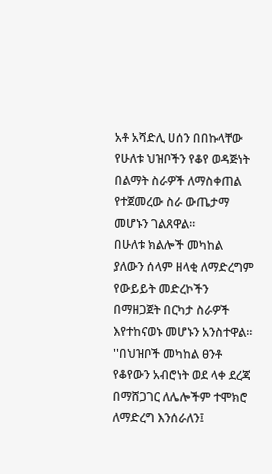አቶ አሻድሊ ሀሰን በበኩላቸው የሁለቱ ህዝቦችን የቆየ ወዳጅነት በልማት ስራዎች ለማስቀጠል የተጀመረው ስራ ውጤታማ መሆኑን ገልጸዋል።
በሁለቱ ክልሎች መካከል ያለውን ሰላም ዘላቂ ለማድረግም የውይይት መድረኮችን በማዘጋጀት በርካታ ስራዎች እየተከናወኑ መሆኑን አንስተዋል።
''በህዝቦች መካከል ፀንቶ የቆየውን አብሮነት ወደ ላቀ ደረጃ በማሸጋገር ለሌሎችም ተሞክሮ ለማድረግ እንሰራለን፤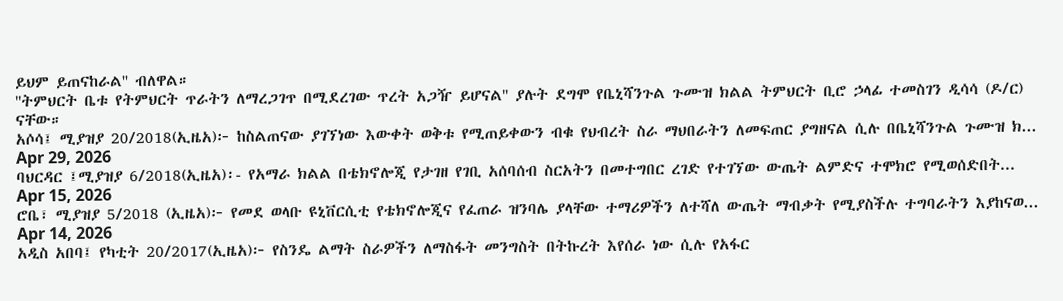ይህም ይጠናከራል'' ብለዋል።
''ትምህርት ቤቱ የትምህርት ጥራትን ለማረጋገጥ በሚደረገው ጥረት አጋዥ ይሆናል'' ያሉት ደግሞ የቤኒሻንጉል ጉሙዝ ክልል ትምህርት ቢሮ ኃላፊ ተመስገን ዲሳሳ (ዶ/ር) ናቸው።
አሶሳ፤ ሚያዝያ 20/2018(ኢዜአ)፦ ከስልጠናው ያገኘነው እውቀት ወቅቱ የሚጠይቀውን ብቁ የህብረት ስራ ማህበራትን ለመፍጠር ያግዘናል ሲሉ በቤኒሻንጉል ጉሙዝ ክ...
Apr 29, 2026
ባህርዳር ፤ሚያዝያ 6/2018(ኢዜአ)፡- የአማራ ክልል በቴክኖሎጂ የታገዘ የገቢ አሰባሰብ ስርአትን በመተግበር ረገድ የተገኘው ውጤት ልምድና ተሞክሮ የሚወሰድበት...
Apr 15, 2026
ሮቤ፣ ሚያዝያ 5/2018 (ኢዜአ)፦ የመደ ወላቡ ዩኒቨርሲቲ የቴክኖሎጂና የፈጠራ ዝንባሌ ያላቸው ተማሪዎችን ለተሻለ ውጤት ማብቃት የሚያስችሉ ተግባራትን እያከናወ...
Apr 14, 2026
አዲስ አበባ፤ የካቲት 20/2017(ኢዜአ)፦ የስንዴ ልማት ስራዎችን ለማስፋት መንግስት በትኩረት እየሰራ ነው ሲሉ የአፋር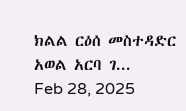ክልል ርዕሰ መስተዳድር አወል አርባ ገ...
Feb 28, 2025